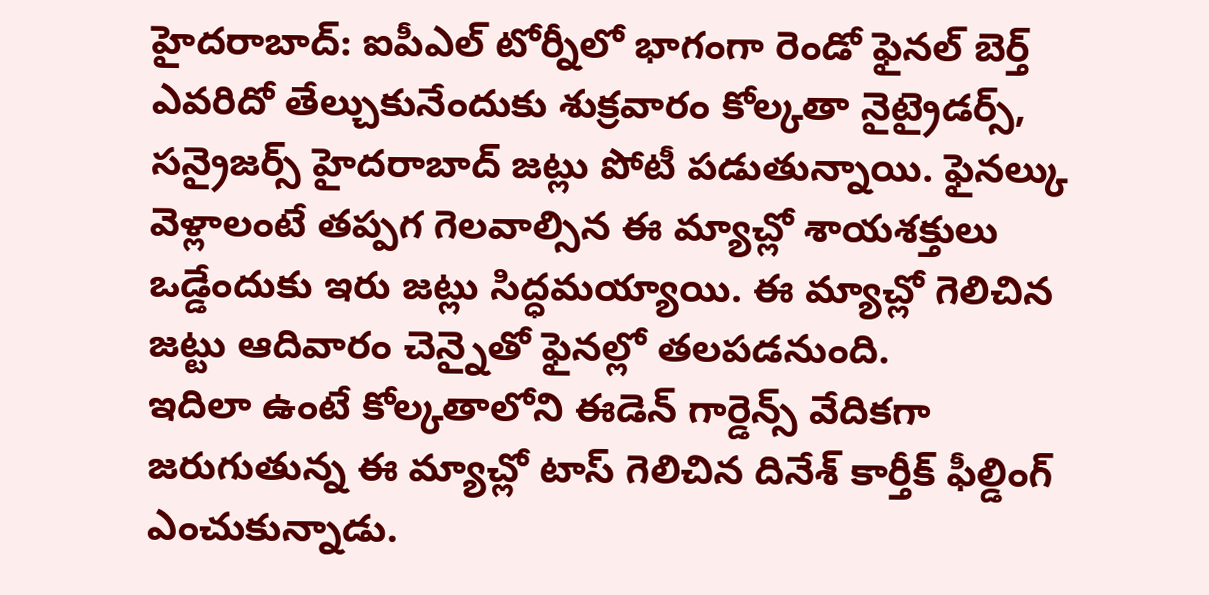హైదరాబాద్: ఐపీఎల్ టోర్నీలో భాగంగా రెండో ఫైనల్ బెర్త్ ఎవరిదో తేల్చుకునేందుకు శుక్రవారం కోల్కతా నైట్రైడర్స్, సన్రైజర్స్ హైదరాబాద్ జట్లు పోటీ పడుతున్నాయి. ఫైనల్కు వెళ్లాలంటే తప్పగ గెలవాల్సిన ఈ మ్యాచ్లో శాయశక్తులు ఒడ్డేందుకు ఇరు జట్లు సిద్ధమయ్యాయి. ఈ మ్యాచ్లో గెలిచిన జట్టు ఆదివారం చెన్నైతో ఫైనల్లో తలపడనుంది.
ఇదిలా ఉంటే కోల్కతాలోని ఈడెన్ గార్డెన్స్ వేదికగా జరుగుతున్న ఈ మ్యాచ్లో టాస్ గెలిచిన దినేశ్ కార్తీక్ ఫీల్డింగ్ ఎంచుకున్నాడు.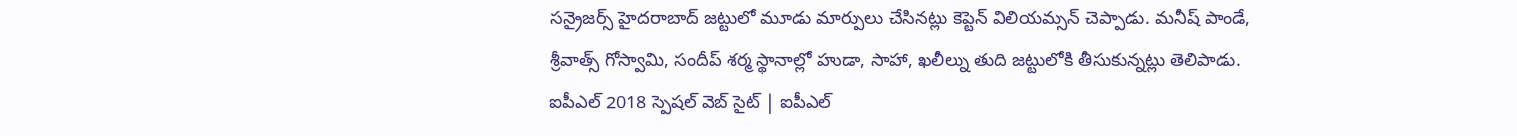సన్రైజర్స్ హైదరాబాద్ జట్టులో మూడు మార్పులు చేసినట్లు కెప్టెన్ విలియమ్సన్ చెప్పాడు. మనీష్ పాండే, శ్రీవాత్స్ గోస్వామి, సందీప్ శర్మ స్థానాల్లో హుడా, సాహా, ఖలీల్ను తుది జట్టులోకి తీసుకున్నట్లు తెలిపాడు.
ఐపీఎల్ 2018 స్పెషల్ వెబ్ సైట్ | ఐపీఎల్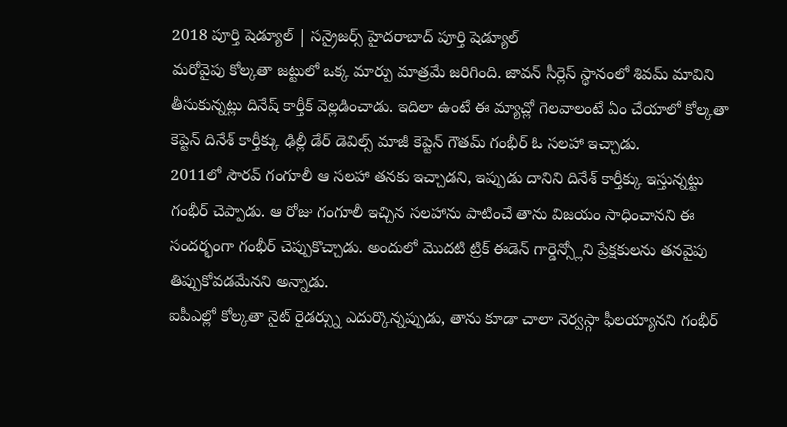2018 పూర్తి షెడ్యూల్ | సన్రైజర్స్ హైదరాబాద్ పూర్తి షెడ్యూల్
మరోవైపు కోల్కతా జట్టులో ఒక్క మార్పు మాత్రమే జరిగింది. జావన్ సీర్లెస్ స్థానంలో శివమ్ మావిని తీసుకున్నట్లు దినేష్ కార్తీక్ వెల్లడించాడు. ఇదిలా ఉంటే ఈ మ్యాచ్లో గెలవాలంటే ఏం చేయాలో కోల్కతా కెప్టెన్ దినేశ్ కార్తీక్కు ఢిల్లీ డేర్ డెవిల్స్ మాజీ కెప్టెన్ గౌతమ్ గంభీర్ ఓ సలహా ఇచ్చాడు.
2011లో సౌరవ్ గంగూలీ ఆ సలహా తనకు ఇచ్చాడని, ఇప్పుడు దానిని దినేశ్ కార్తీక్కు ఇస్తున్నట్టు గంభీర్ చెప్పాడు. ఆ రోజు గంగూలీ ఇచ్చిన సలహాను పాటించే తాను విజయం సాధించానని ఈ సందర్భంగా గంభీర్ చెప్పుకొచ్చాడు. అందులో మొదటి ట్రిక్ ఈడెన్ గార్డెన్స్లోని ప్రేక్షకులను తనవైపు తిప్పుకోవడమేనని అన్నాడు.
ఐపీఎల్లో కోల్కతా నైట్ రైడర్స్ను ఎదుర్కొన్నప్పుడు, తాను కూడా చాలా నెర్వస్గా ఫీలయ్యానని గంభీర్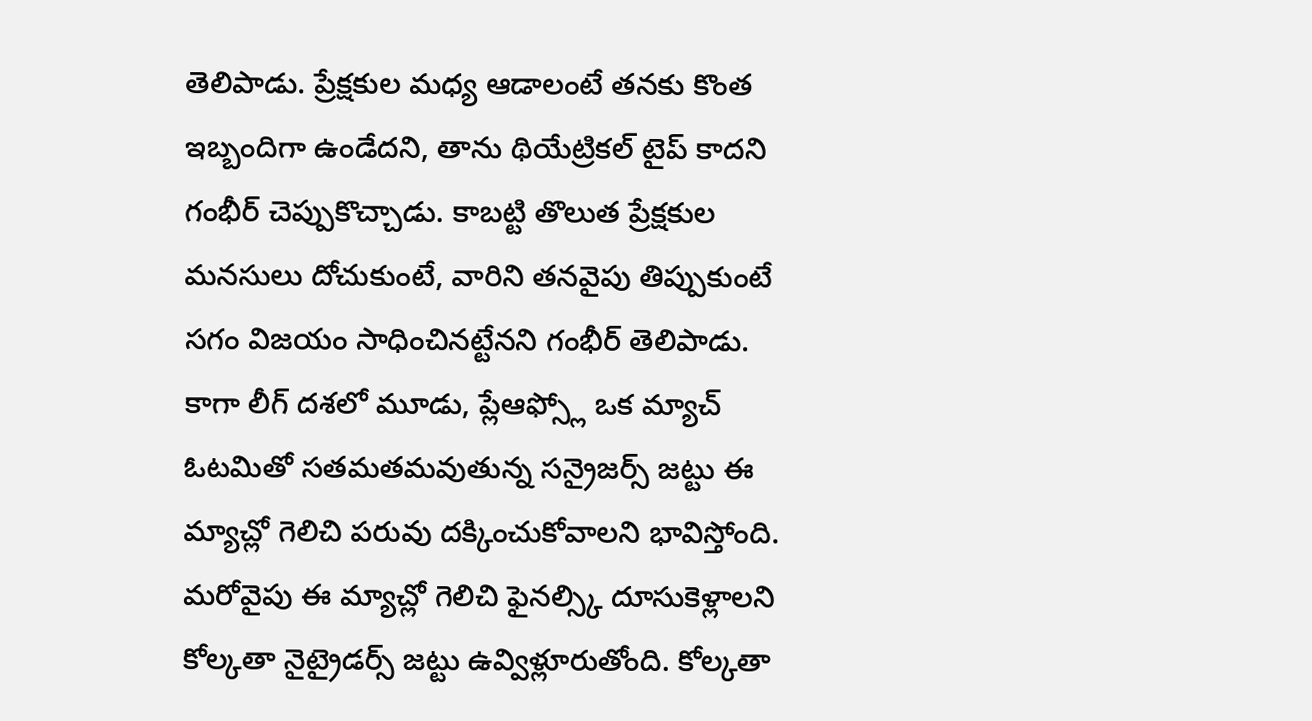తెలిపాడు. ప్రేక్షకుల మధ్య ఆడాలంటే తనకు కొంత ఇబ్బందిగా ఉండేదని, తాను థియేట్రికల్ టైప్ కాదని గంభీర్ చెప్పుకొచ్చాడు. కాబట్టి తొలుత ప్రేక్షకుల మనసులు దోచుకుంటే, వారిని తనవైపు తిప్పుకుంటే సగం విజయం సాధించినట్టేనని గంభీర్ తెలిపాడు.
కాగా లీగ్ దశలో మూడు, ప్లేఆఫ్స్లో ఒక మ్యాచ్ ఓటమితో సతమతమవుతున్న సన్రైజర్స్ జట్టు ఈ మ్యాచ్లో గెలిచి పరువు దక్కించుకోవాలని భావిస్తోంది. మరోవైపు ఈ మ్యాచ్లో గెలిచి ఫైనల్స్కి దూసుకెళ్లాలని కోల్కతా నైట్రైడర్స్ జట్టు ఉవ్విళ్లూరుతోంది. కోల్కతా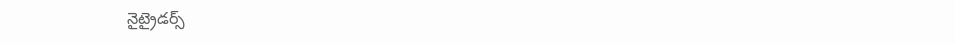నైట్రైడర్స్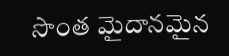సొంత మైదానమైన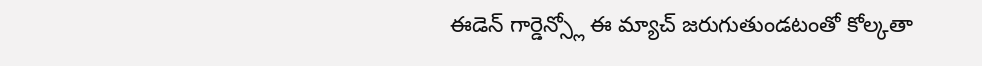ఈడెన్ గార్డెన్స్లో ఈ మ్యాచ్ జరుగుతుండటంతో కోల్కతా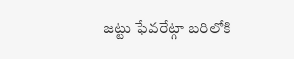జట్టు ఫేవరేట్గా బరిలోకి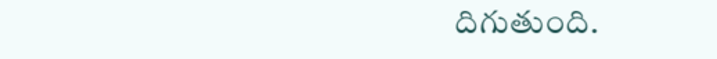దిగుతుంది.